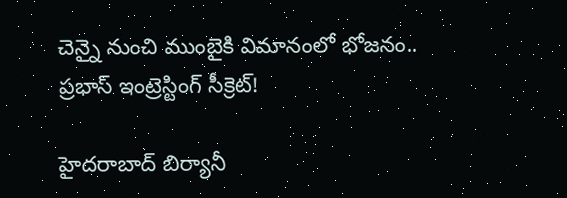చెన్నై నుంచి ముంబైకి విమానంలో భోజనం.. ప్రభాస్ ఇంట్రెస్టింగ్ సీక్రెట్!

హైద‌రాబాద్ బిర్యానీ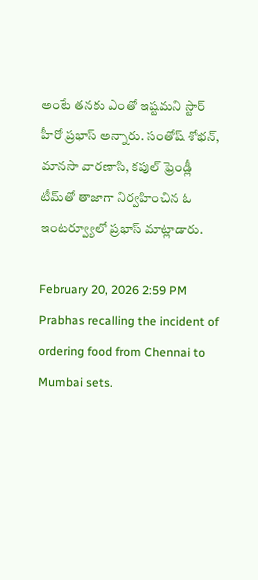అంటే త‌న‌కు ఎంతో ఇష్ట‌మ‌ని స్టార్ హీరో ప్ర‌భాస్ అన్నారు. సంతోష్ శోభ‌న్‌, మాన‌సా వార‌ణాసి, క‌పుల్ ఫ్రెండ్లీ టీమ్‌తో తాజాగా నిర్వహించిన ఓ ఇంట‌ర్వ్యూలో ప్ర‌భాస్ మాట్లాడారు.

February 20, 2026 2:59 PM
Prabhas recalling the incident of ordering food from Chennai to Mumbai sets.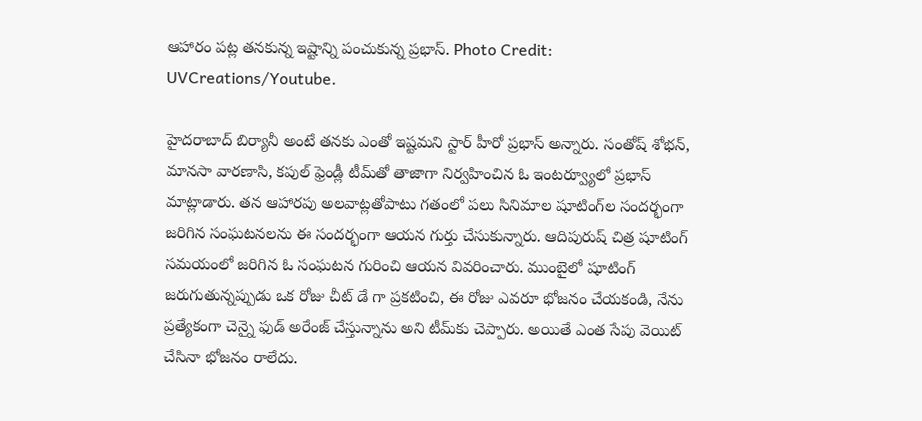ఆహారం పట్ల తనకున్న ఇష్టాన్ని పంచుకున్న ప్రభాస్. Photo Credit: UVCreations/Youtube.

హైద‌రాబాద్ బిర్యానీ అంటే త‌న‌కు ఎంతో ఇష్ట‌మ‌ని స్టార్ హీరో ప్ర‌భాస్ అన్నారు. సంతోష్ శోభ‌న్‌, మాన‌సా వార‌ణాసి, క‌పుల్ ఫ్రెండ్లీ టీమ్‌తో తాజాగా నిర్వహించిన ఓ ఇంట‌ర్వ్యూలో ప్ర‌భాస్ మాట్లాడారు. త‌న ఆహార‌పు అల‌వాట్ల‌తోపాటు గ‌తంలో ప‌లు సినిమాల షూటింగ్‌ల సంద‌ర్భంగా జ‌రిగిన సంఘ‌ట‌న‌ల‌ను ఈ సంద‌ర్భంగా ఆయ‌న గుర్తు చేసుకున్నారు. ఆదిపురుష్ చిత్ర షూటింగ్ స‌మ‌యంలో జ‌రిగిన ఓ సంఘ‌ట‌న గురించి ఆయ‌న వివ‌రించారు. ముంబైలో షూటింగ్ జరుగుతున్నప్పుడు ఒక రోజు చీట్ డే గా ప్రకటించి, ఈ రోజు ఎవరూ భోజనం చేయకండి, నేను ప్రత్యేకంగా చెన్నై ఫుడ్ అరేంజ్ చేస్తున్నాను అని టీమ్‌కు చెప్పారు. అయితే ఎంత సేపు వెయిట్ చేసినా భోజ‌నం రాలేదు.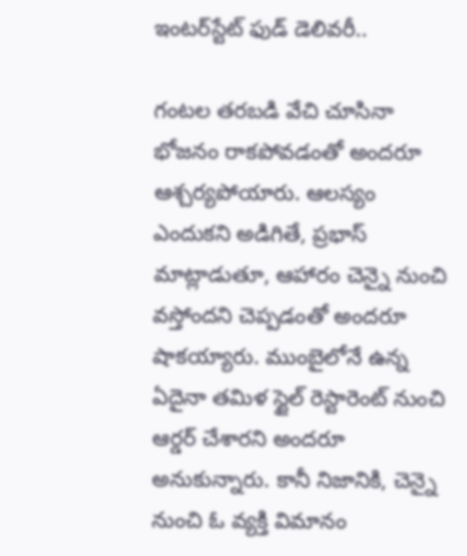ఇంట‌ర్‌స్టేట్ ఫుడ్ డెలివ‌రీ..

గంటల తరబడి వేచి చూసినా భోజనం రాకపోవడంతో అందరూ ఆశ్చర్యపోయారు. ఆలస్యం ఎందుకని అడిగితే, ప్ర‌భాస్ మాట్లాడుతూ, ఆహారం చెన్నై నుంచి వస్తోందని చెప్పడంతో అందరూ షాక‌య్యారు. ముంబైలోనే ఉన్న ఏదైనా తమిళ స్టైల్ రెస్టారెంట్ నుంచి ఆర్డర్ చేశారని అందరూ అనుకున్నారు. కానీ నిజానికి, చెన్నై నుంచి ఓ వ్యక్తి విమానం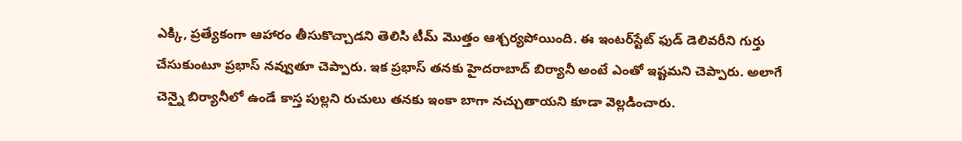ఎక్కి, ప్రత్యేకంగా ఆహారం తీసుకొచ్చాడని తెలిసి టీమ్ మొత్తం ఆశ్చర్యపోయింది. ఈ ఇంటర్‌స్టేట్ ఫుడ్ డెలివరీని గుర్తు చేసుకుంటూ ప్రభాస్ నవ్వుతూ చెప్పారు. ఇక ప్ర‌భాస్ త‌న‌కు హైదరాబాద్ బిర్యానీ అంటే ఎంతో ఇష్టమని చెప్పారు. అలాగే చెన్నై బిర్యానీలో ఉండే కాస్త పుల్లని రుచులు తనకు ఇంకా బాగా నచ్చుతాయని కూడా వెల్లడించారు.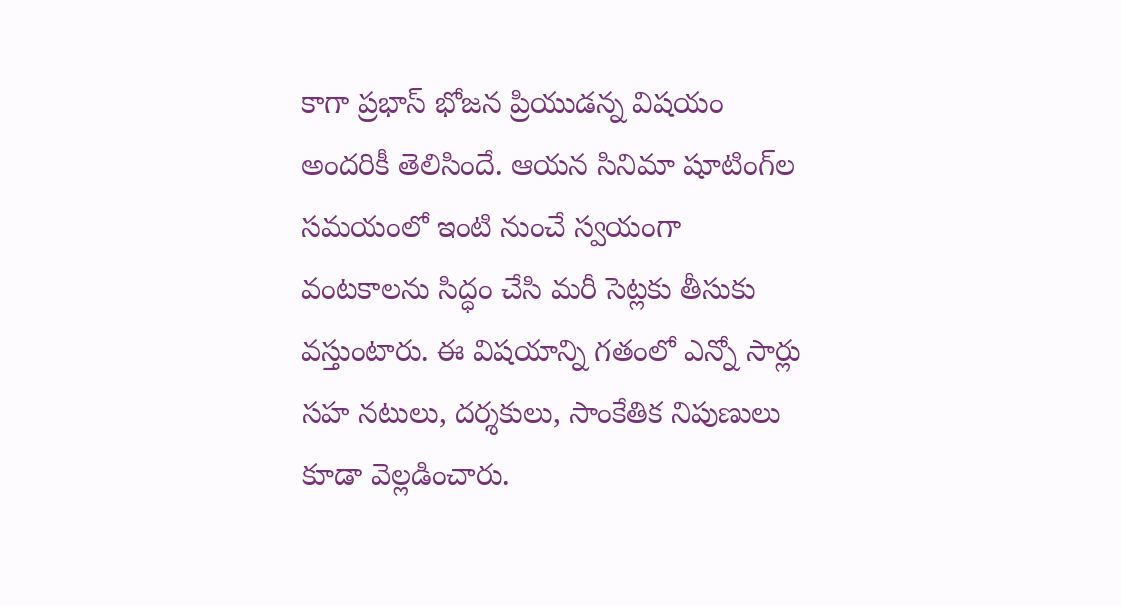కాగా ప్ర‌భాస్ భోజ‌న ప్రియుడ‌న్న విషయం అంద‌రికీ తెలిసిందే. ఆయ‌న సినిమా షూటింగ్‌ల సమ‌యంలో ఇంటి నుంచే స్వ‌యంగా వంట‌కాల‌ను సిద్ధం చేసి మ‌రీ సెట్ల‌కు తీసుకు వ‌స్తుంటారు. ఈ విష‌యాన్ని గ‌తంలో ఎన్నో సార్లు స‌హ న‌టులు, ద‌ర్శ‌కులు, సాంకేతిక నిపుణులు కూడా వెల్ల‌డించారు.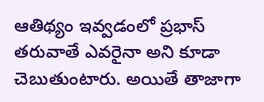ఆతిథ్యం ఇవ్వ‌డంలో ప్ర‌భాస్ త‌రువాతే ఎవ‌రైనా అని కూడా చెబుతుంటారు. అయితే తాజాగా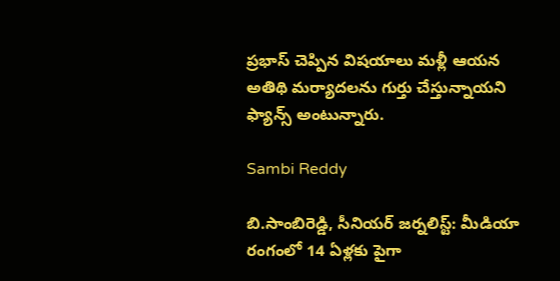ప్ర‌భాస్ చెప్పిన విష‌యాలు మ‌ళ్లీ ఆయ‌న అతిథి మ‌ర్యాద‌ల‌ను గుర్తు చేస్తున్నాయ‌ని ఫ్యాన్స్ అంటున్నారు.

Sambi Reddy

బి.సాంబిరెడ్డి, సీనియర్ జర్నలిస్ట్: మీడియా రంగంలో 14 ఏళ్లకు పైగా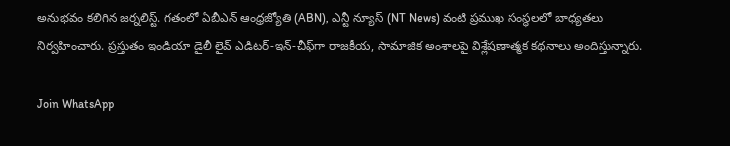అనుభవం కలిగిన జర్నలిస్ట్. గతంలో ఏబీఎన్ ఆంధ్ర‌జ్యోతి (ABN), ఎన్టీ న్యూస్ (NT News) వంటి ప్రముఖ సంస్థలలో బాధ్యతలు నిర్వహించారు. ప్రస్తుతం ఇండియా డైలీ లైవ్ ఎడిటర్-ఇన్-చీఫ్‌గా రాజకీయ, సామాజిక అంశాలపై విశ్లేషణాత్మక కథనాలు అందిస్తున్నారు.

Join WhatsApp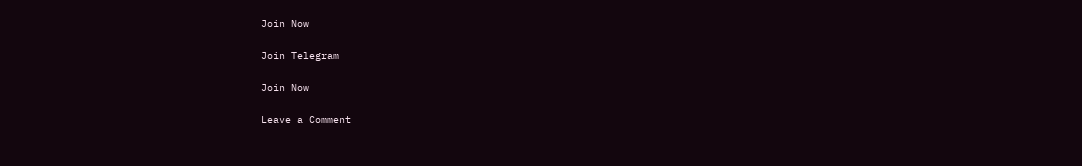Join Now

Join Telegram

Join Now

Leave a Comment